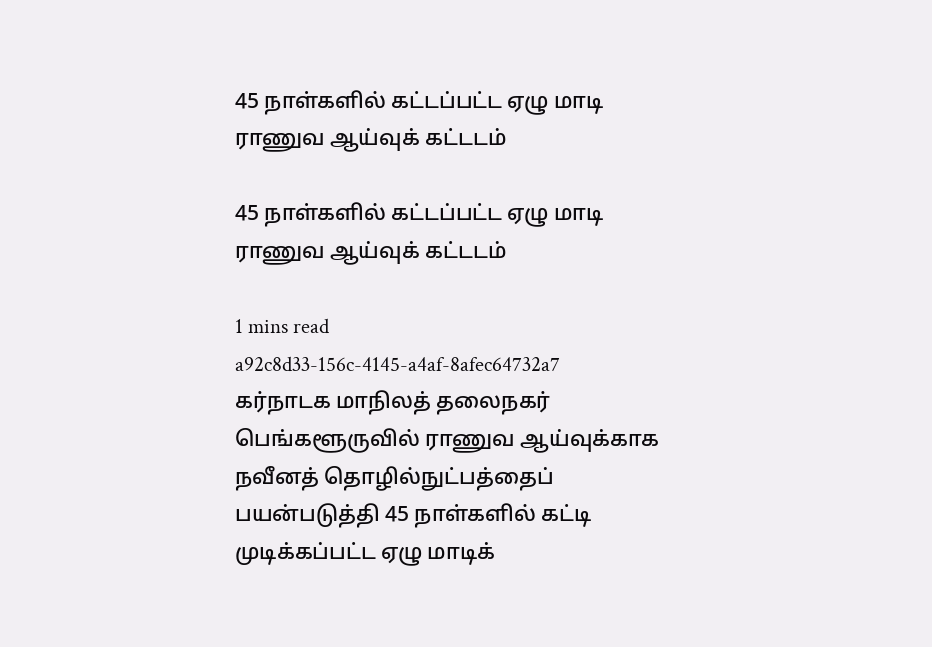45 நாள்களில் கட்டப்பட்ட ஏழு மாடி ராணுவ ஆய்வுக் கட்டடம்

45 நாள்களில் கட்டப்பட்ட ஏழு மாடி ராணுவ ஆய்வுக் கட்டடம்

1 mins read
a92c8d33-156c-4145-a4af-8afec64732a7
கர்நாடக மாநிலத் தலைநகர் பெங்களூருவில் ராணுவ ஆய்வுக்காக நவீனத் தொழில்நுட்பத்தைப் பயன்படுத்தி 45 நாள்களில் கட்டி முடிக்கப்பட்ட ஏழு மாடிக்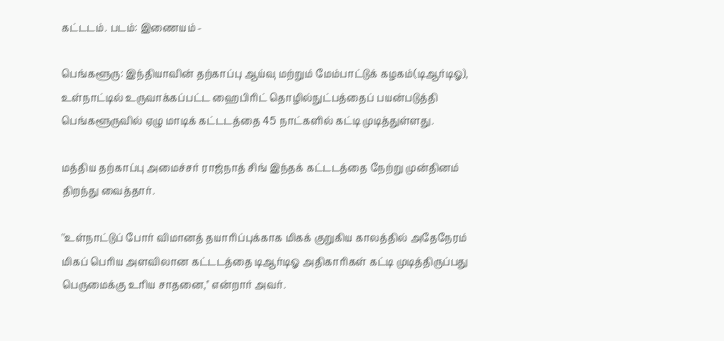கட்டடம். படம்: இணையம் -

பெங்களூரு: இந்தியாவின் தற்காப்பு ஆய்வு மற்றும் மேம்பாட்டுக் கழகம்(டிஆர்டிஓ), உள்நாட்டில் உருவாக்கப்பட்ட ஹைபிரிட் தொழில்நுட்பத்தைப் பயன்படுத்தி பெங்களூருவில் ஏழு மாடிக் கட்டடத்தை 45 நாட்களில் கட்டி முடித்துள்ளது.

மத்திய தற்காப்பு அமைச்சர் ராஜ்நாத் சிங் இந்தக் கட்டடத்தை நேற்று முன்தினம் திறந்து வைத்தார்.

''உள்நாட்டுப் போர் விமானத் தயாரிப்புக்காக மிகக் குறுகிய காலத்தில் அதேநேரம் மிகப் பெரிய அளவிலான கட்டடத்தை டிஆர்டிஓ அதிகாரிகள் கட்டி முடித்திருப்பது பெருமைக்கு உரிய சாதனை,'' என்றார் அவர்.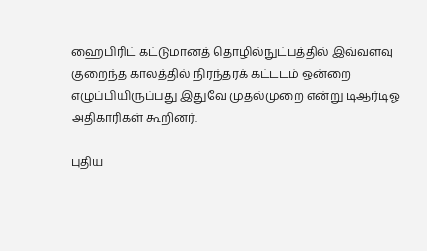ஹைபிரிட் கட்டுமானத் தொழில்நுட்பத்தில் இவ்வளவு குறைந்த காலத்தில் நிரந்தரக் கட்டடம் ஒன்றை எழுப்பியிருப்பது இதுவே முதல்முறை என்று டிஆர்டிஓ அதிகாரிகள் கூறினர்.

புதிய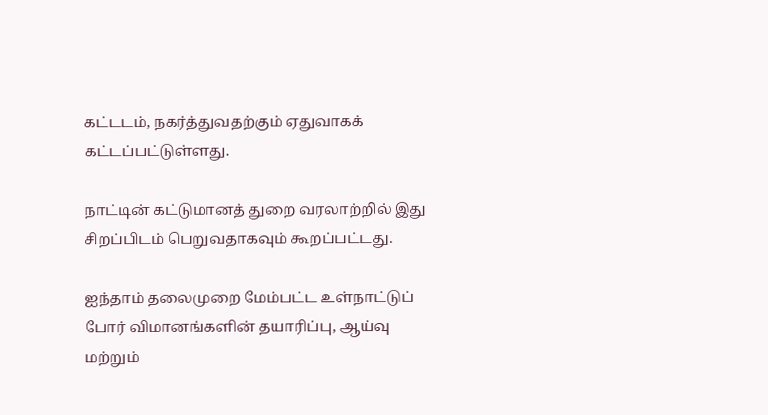கட்டடம், நகர்த்துவதற்கும் ஏதுவாகக் கட்டப்பட்டுள்ளது.

நாட்டின் கட்டுமானத் துறை வரலாற்றில் இது சிறப்பிடம் பெறுவதாகவும் கூறப்பட்டது.

ஐந்தாம் தலைமுறை மேம்பட்ட உள்நாட்டுப் போர் விமானங்களின் தயாரிப்பு, ஆய்வு மற்றும்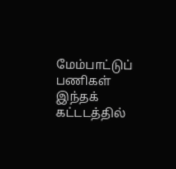மேம்பாட்டுப் பணிகள் இந்தக் கட்டடத்தில்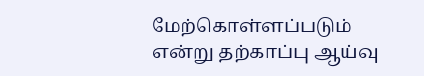மேற்கொள்ளப்படும் என்று தற்காப்பு ஆய்வு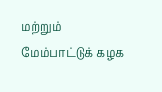மற்றும் மேம்பாட்டுக் கழக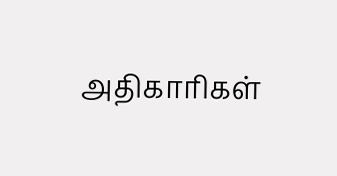அதிகாரிகள்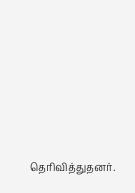தெரிவித்துதனர்.